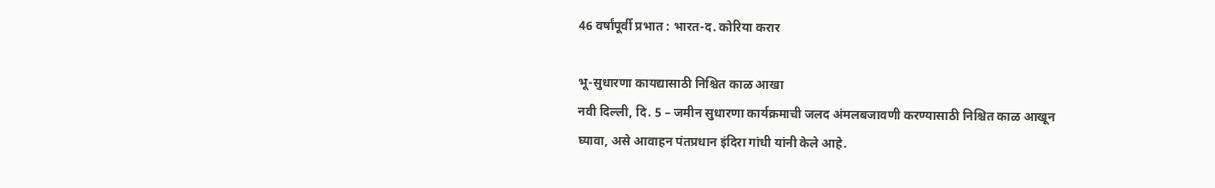46 वर्षांपूर्वी प्रभात : भारत-द. कोरिया करार

भू-सुधारणा कायद्यासाठी निश्चित काळ आखा
नवी दिल्ली, दि. 5 – जमीन सुधारणा कार्यक्रमाची जलद अंमलबजावणी करण्यासाठी निश्चित काळ आखून घ्यावा, असे आवाहन पंतप्रधान इंदिरा गांधी यांनी केले आहे.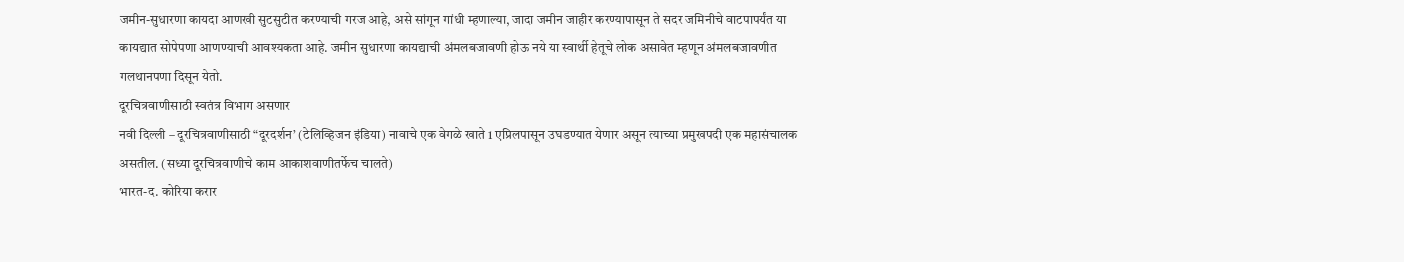जमीन-सुधारणा कायदा आणखी सुटसुटीत करण्याची गरज आहे, असे सांगून गांधी म्हणाल्या, जादा जमीन जाहीर करण्यापासून ते सदर जमिनीचे वाटपापर्यंत या कायद्यात सोपेपणा आणण्याची आवश्यकता आहे. जमीन सुधारणा कायद्याची अंमलबजावणी होऊ नये या स्वार्थी हेतूचे लोक असावेत म्हणून अंमलबजावणीत गलथानपणा दिसून येतो.
दूरचित्रवाणीसाठी स्वतंत्र विभाग असणार
नवी दिल्ली – दूरचित्रवाणीसाठी “दूरदर्शन’ (टेलिव्हिजन इंडिया) नावाचे एक वेगळे खाते 1 एप्रिलपासून उघडण्यात येणार असून त्याच्या प्रमुखपदी एक महासंचालक असतील. (सध्या दूरचित्रवाणीचे काम आकाशवाणीतर्फेच चालते)
भारत-द. कोरिया करार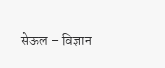सेऊल – विज्ञान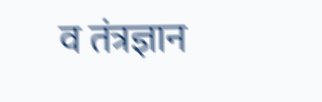व तंत्रज्ञान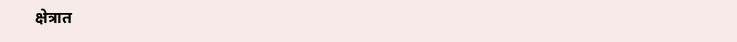क्षेत्रात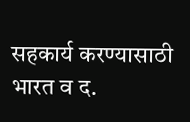सहकार्य करण्यासाठी भारत व द.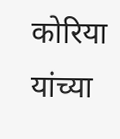कोरिया यांच्या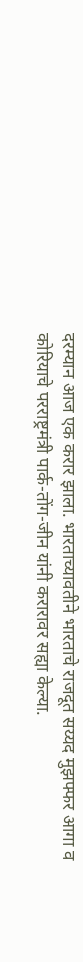दरम्यान आज एक करार झाला. भारताच्यावतीने भारताचे राजदूत सय्यद मुझफ्फर आगा व कोरियाचे परराष्ट्रमंत्री पार्क-तोंग-जीन यांनी करारावर सह्या केल्या.